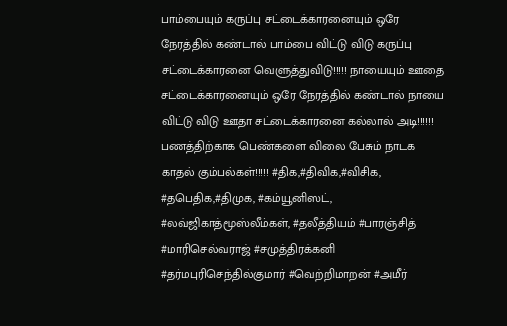பாம்பையும் கருப்பு சட்டைக்காரனையும் ஒரே நேரத்தில் கண்டால் பாம்பை விட்டு விடு கருப்பு சட்டைக்காரனை வெளுத்துவிடு!!!!! நாயையும் ஊதை சட்டைக்காரனையும் ஒரே நேரத்தில் கண்டால் நாயை விட்டு விடு ஊதா சட்டைக்காரனை கல்லால் அடி!!!!!! பணத்திற்காக பெண்களை விலை பேசும் நாடக காதல் கும்பல்கள்!!!!! #திக,#திவிக,#விசிக, #தபெதிக,#திமுக, #கம்யூனிஸட், #லவ்ஜிகாத்மூஸ்லீம்கள், #தலீத்தியம் #பாரஞ்சித் #மாரிசெல்வராஜ் #சமுத்திரக்கனி #தர்மபுரிசெந்தில்குமார் #வெற்றிமாறன் #அமீர்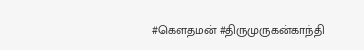#கௌதமன் #திருமுருகன்காந்தி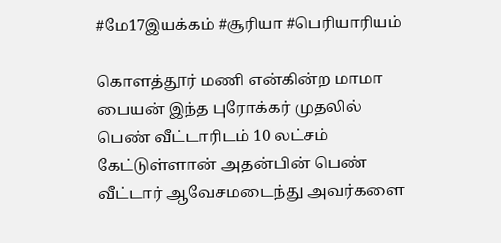#மே17இயக்கம் #சூரியா #பெரியாரியம்

கொளத்தூர் மணி என்கின்ற மாமா பையன் இந்த புரோக்கர் முதலில் பெண் வீட்டாரிடம் 10 லட்சம் கேட்டுள்ளான் அதன்பின் பெண் வீட்டார் ஆவேசமடைந்து அவர்களை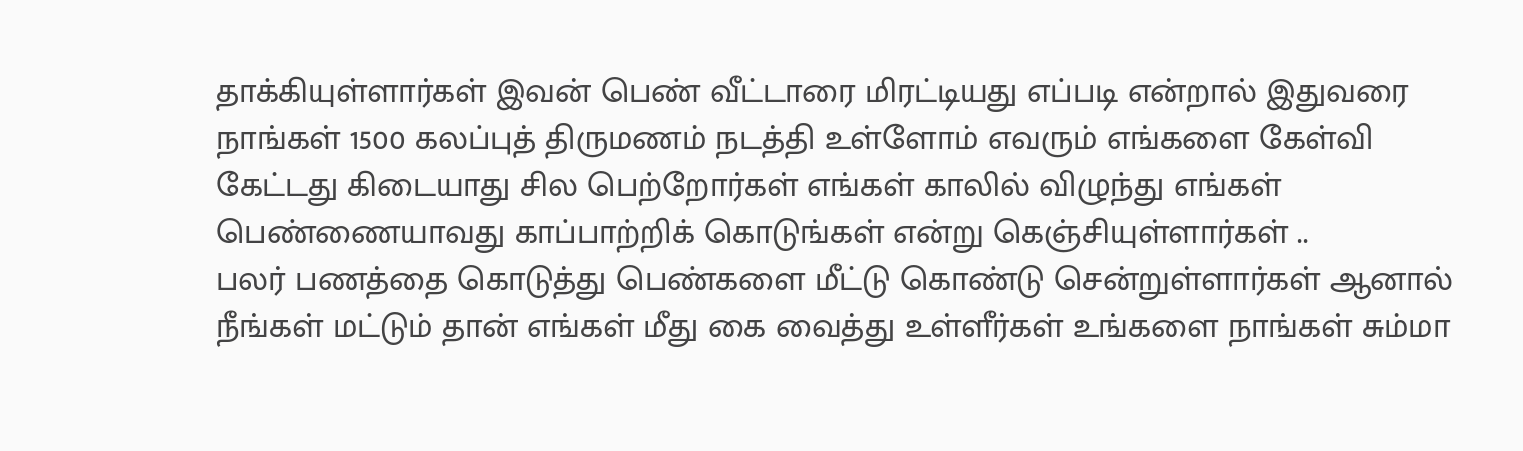தாக்கியுள்ளார்கள் இவன் பெண் வீட்டாரை மிரட்டியது எப்படி என்றால் இதுவரை நாங்கள் 1500 கலப்புத் திருமணம் நடத்தி உள்ளோம் எவரும் எங்களை கேள்வி கேட்டது கிடையாது சில பெற்றோர்கள் எங்கள் காலில் விழுந்து எங்கள் பெண்ணையாவது காப்பாற்றிக் கொடுங்கள் என்று கெஞ்சியுள்ளார்கள் ..
பலர் பணத்தை கொடுத்து பெண்களை மீட்டு கொண்டு சென்றுள்ளார்கள் ஆனால் நீங்கள் மட்டும் தான் எங்கள் மீது கை வைத்து உள்ளீர்கள் உங்களை நாங்கள் சும்மா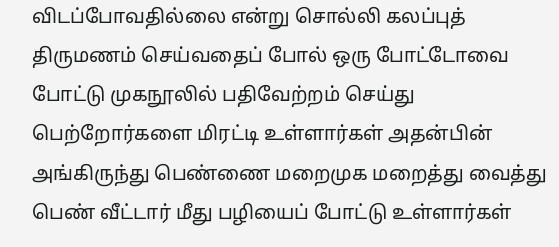விடப்போவதில்லை என்று சொல்லி கலப்புத் திருமணம் செய்வதைப் போல் ஒரு போட்டோவை போட்டு முகநூலில் பதிவேற்றம் செய்து பெற்றோர்களை மிரட்டி உள்ளார்கள் அதன்பின் அங்கிருந்து பெண்ணை மறைமுக மறைத்து வைத்து பெண் வீட்டார் மீது பழியைப் போட்டு உள்ளார்கள்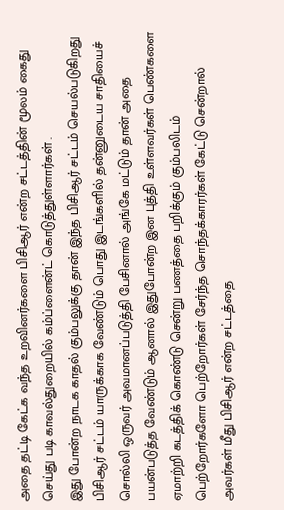அதை தட்டி கேட்க வந்த உறவினர்களை பிசிஆர் என்ற சட்டத்தின் மூலம் கைது செய்து படி காவல்துறையில் கம்ப்ளைன்ட் கொடுத்துள்ளார்கள் .
இது போன்ற நாடக காதல் கும்பலுக்கு தான் இந்த பிசிஆர் சட்டம் செயல்படுகிறது பிசிஆர் சட்டம் யாருக்காக வேண்டும் பொது இடங்களில் தன்னுடைய சாதியைச் சொல்லி ஒருவர் அவமானப்படுத்தி பேசினால் அங்கே மட்டும் தான் அதை பயன்படுத்த வேண்டும் ஆனால் இதுபோன்ற இன புத்தி உள்ளவர்கள் பெண்களை ஏமாற்றி கடத்திக் கொண்டு சென்று பணத்தை பறிக்கும் கும்பலிடம் பெற்றோர்களோ பெற்றோர்கள் சேர்ந்த சொந்தக்காரர்கள் கேட்டு சென்றால் அவர்கள் மீது பிசிஆர் என்ற சட்டத்தை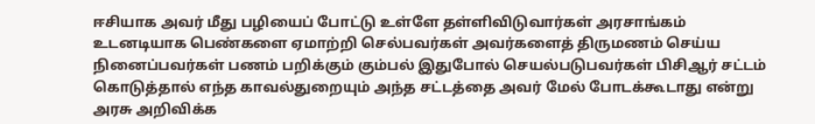ஈசியாக அவர் மீது பழியைப் போட்டு உள்ளே தள்ளிவிடுவார்கள் அரசாங்கம் உடனடியாக பெண்களை ஏமாற்றி செல்பவர்கள் அவர்களைத் திருமணம் செய்ய நினைப்பவர்கள் பணம் பறிக்கும் கும்பல் இதுபோல் செயல்படுபவர்கள் பிசிஆர் சட்டம் கொடுத்தால் எந்த காவல்துறையும் அந்த சட்டத்தை அவர் மேல் போடக்கூடாது என்று அரசு அறிவிக்க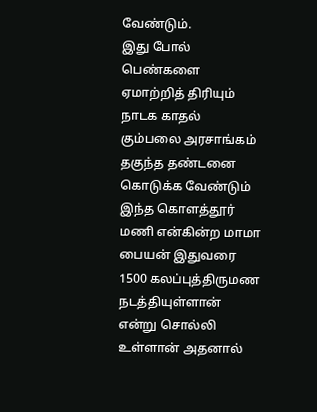வேண்டும்.
இது போல் பெண்களை ஏமாற்றித் திரியும் நாடக காதல் கும்பலை அரசாங்கம் தகுந்த தண்டனை கொடுக்க வேண்டும் இந்த கொளத்தூர் மணி என்கின்ற மாமா பையன் இதுவரை 1500 கலப்புத்திருமண நடத்தியுள்ளான் என்று சொல்லி உள்ளான் அதனால்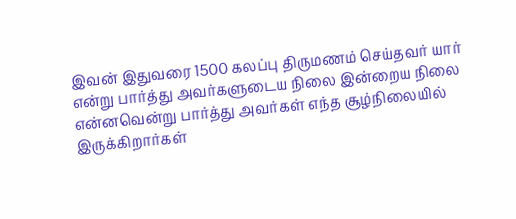இவன் இதுவரை 1500 கலப்பு திருமணம் செய்தவர் யார் என்று பார்த்து அவர்களுடைய நிலை இன்றைய நிலை என்னவென்று பார்த்து அவர்கள் எந்த சூழ்நிலையில் இருக்கிறார்கள்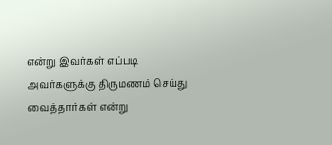என்று இவர்கள் எப்படி அவர்களுக்கு திருமணம் செய்து வைத்தார்கள் என்று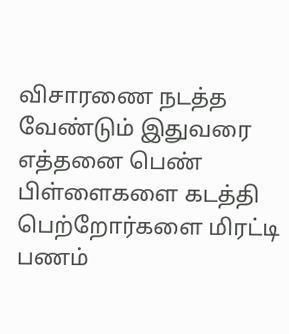விசாரணை நடத்த வேண்டும் இதுவரை எத்தனை பெண் பிள்ளைகளை கடத்தி பெற்றோர்களை மிரட்டி பணம்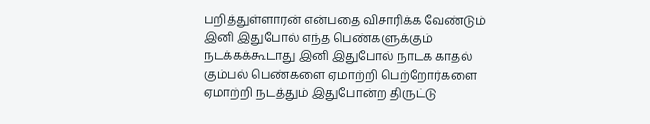பறித்துள்ளாரன் என்பதை விசாரிக்க வேண்டும் இனி இதுபோல் எந்த பெண்களுக்கும் நடக்கக்கூடாது இனி இதுபோல் நாடக காதல் கும்பல் பெண்களை ஏமாற்றி பெற்றோர்களை ஏமாற்றி நடத்தும் இதுபோன்ற திருட்டு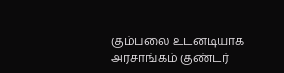கும்பலை உடனடியாக அரசாங்கம் குண்டர்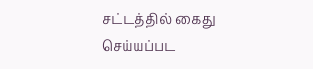சட்டத்தில் கைது செய்யப்பட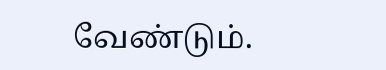வேண்டும்.